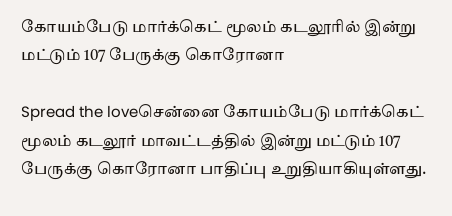கோயம்பேடு மார்க்கெட் மூலம் கடலூரில் இன்று மட்டும் 107 பேருக்கு கொரோனா

Spread the loveசென்னை கோயம்பேடு மார்க்கெட் மூலம் கடலூர் மாவட்டத்தில் இன்று மட்டும் 107 பேருக்கு கொரோனா பாதிப்பு உறுதியாகியுள்ளது.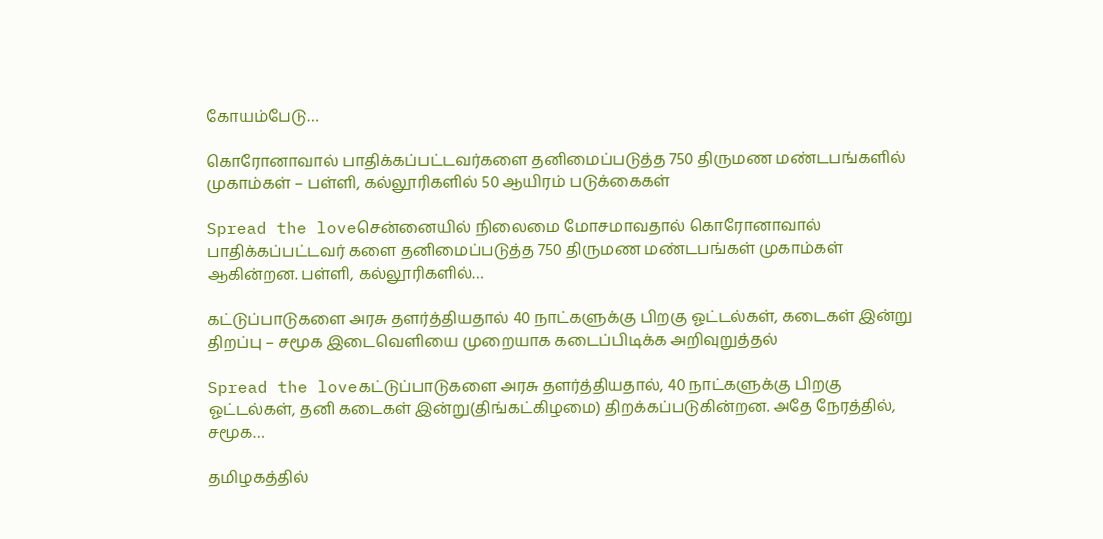கோயம்பேடு…

கொரோனாவால் பாதிக்கப்பட்டவர்களை தனிமைப்படுத்த 750 திருமண மண்டபங்களில் முகாம்கள் – பள்ளி, கல்லூரிகளில் 50 ஆயிரம் படுக்கைகள்

Spread the loveசென்னையில் நிலைமை மோசமாவதால் கொரோனாவால் பாதிக்கப்பட்டவர் களை தனிமைப்படுத்த 750 திருமண மண்டபங்கள் முகாம்கள் ஆகின்றன. பள்ளி, கல்லூரிகளில்…

கட்டுப்பாடுகளை அரசு தளர்த்தியதால் 40 நாட்களுக்கு பிறகு ஓட்டல்கள், கடைகள் இன்று திறப்பு – சமூக இடைவெளியை முறையாக கடைப்பிடிக்க அறிவுறுத்தல்

Spread the loveகட்டுப்பாடுகளை அரசு தளர்த்தியதால், 40 நாட்களுக்கு பிறகு ஓட்டல்கள், தனி கடைகள் இன்று(திங்கட்கிழமை) திறக்கப்படுகின்றன. அதே நேரத்தில், சமூக…

தமிழகத்தில்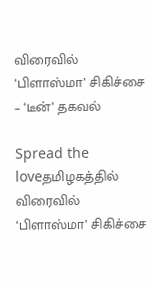விரைவில் ‘பிளாஸ்மா’ சிகிச்சை – ‘டீன்’ தகவல்

Spread the loveதமிழகத்தில் விரைவில் ‘பிளாஸ்மா’ சிகிச்சை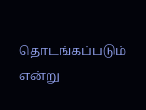தொடங்கப்படும் என்று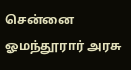சென்னை ஓமந்தூரார் அரசு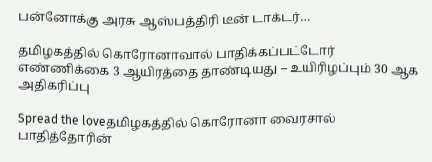பன்னோக்கு அரசு ஆஸ்பத்திரி டீன் டாக்டர்…

தமிழகத்தில் கொரோனாவால் பாதிக்கப்பட்டோர் எண்ணிக்கை 3 ஆயிரத்தை தாண்டியது – உயிரிழப்பும் 30 ஆக அதிகரிப்பு

Spread the loveதமிழகத்தில் கொரோனா வைரசால் பாதித்தோரின்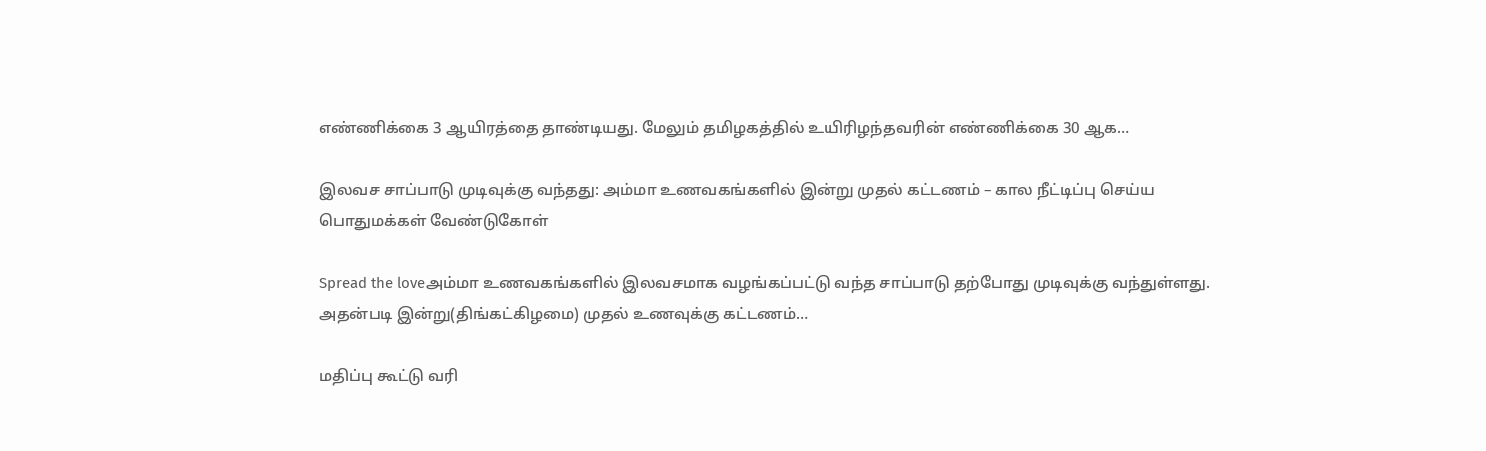எண்ணிக்கை 3 ஆயிரத்தை தாண்டியது. மேலும் தமிழகத்தில் உயிரிழந்தவரின் எண்ணிக்கை 30 ஆக…

இலவச சாப்பாடு முடிவுக்கு வந்தது: அம்மா உணவகங்களில் இன்று முதல் கட்டணம் – கால நீட்டிப்பு செய்ய பொதுமக்கள் வேண்டுகோள்

Spread the loveஅம்மா உணவகங்களில் இலவசமாக வழங்கப்பட்டு வந்த சாப்பாடு தற்போது முடிவுக்கு வந்துள்ளது. அதன்படி இன்று(திங்கட்கிழமை) முதல் உணவுக்கு கட்டணம்…

மதிப்பு கூட்டு வரி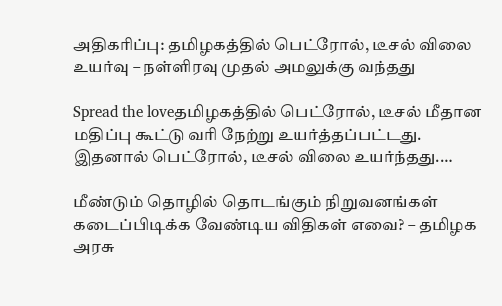அதிகரிப்பு: தமிழகத்தில் பெட்ரோல், டீசல் விலை உயர்வு – நள்ளிரவு முதல் அமலுக்கு வந்தது

Spread the loveதமிழகத்தில் பெட்ரோல், டீசல் மீதான மதிப்பு கூட்டு வரி நேற்று உயர்த்தப்பட்டது. இதனால் பெட்ரோல், டீசல் விலை உயர்ந்தது.…

மீண்டும் தொழில் தொடங்கும் நிறுவனங்கள் கடைப்பிடிக்க வேண்டிய விதிகள் எவை? – தமிழக அரசு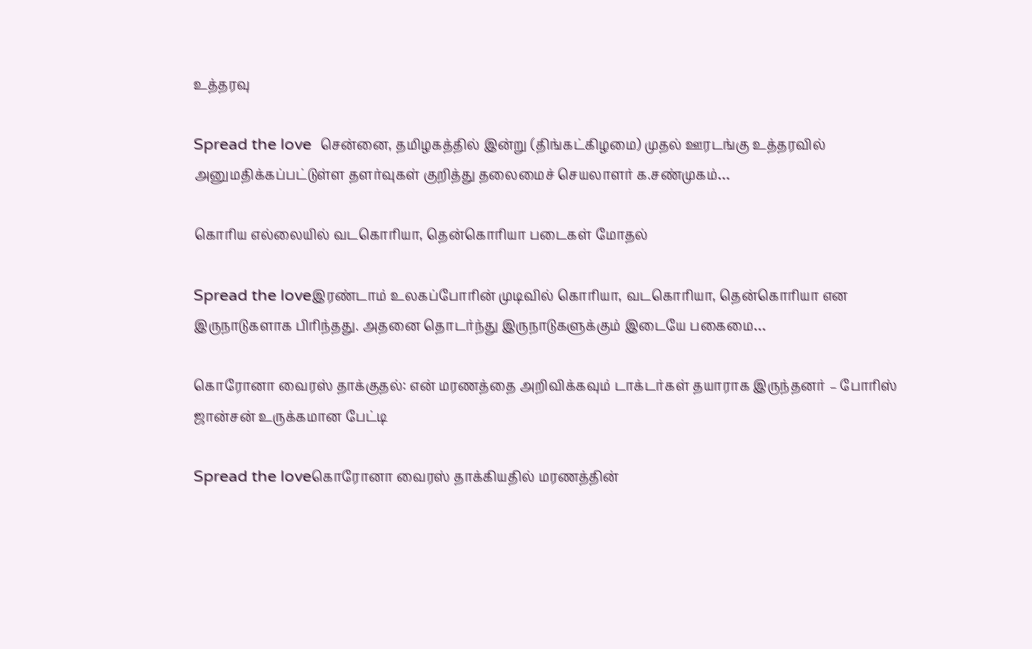உத்தரவு

Spread the love  சென்னை, தமிழகத்தில் இன்று (திங்கட்கிழமை) முதல் ஊரடங்கு உத்தரவில் அனுமதிக்கப்பட்டுள்ள தளர்வுகள் குறித்து தலைமைச் செயலாளர் க.சண்முகம்…

கொரிய எல்லையில் வடகொரியா, தென்கொரியா படைகள் மோதல்

Spread the loveஇரண்டாம் உலகப்போரின் முடிவில் கொரியா, வடகொரியா, தென்கொரியா என இருநாடுகளாக பிரிந்தது. அதனை தொடர்ந்து இருநாடுகளுக்கும் இடையே பகைமை…

கொரோனா வைரஸ் தாக்குதல்: என் மரணத்தை அறிவிக்கவும் டாக்டர்கள் தயாராக இருந்தனர் – போரிஸ் ஜான்சன் உருக்கமான பேட்டி

Spread the loveகொரோனா வைரஸ் தாக்கியதில் மரணத்தின்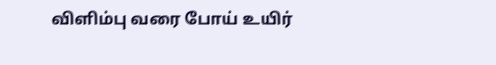விளிம்பு வரை போய் உயிர்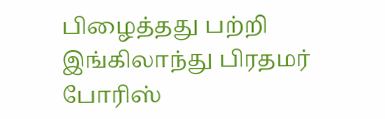பிழைத்தது பற்றி இங்கிலாந்து பிரதமர் போரிஸ்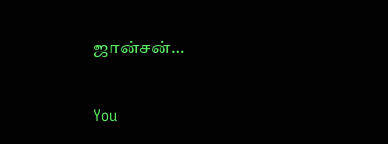ஜான்சன்…

You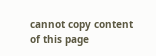cannot copy content of this page